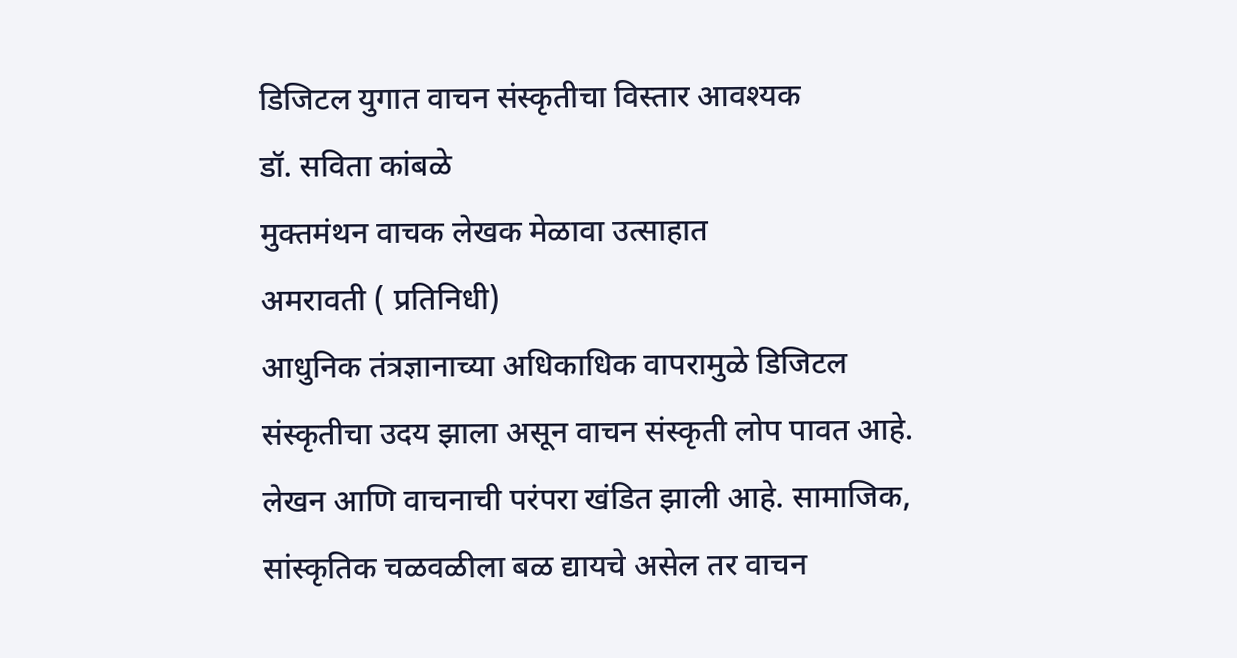डिजिटल युगात वाचन संस्कृतीचा विस्तार आवश्यक
डॉ. सविता कांबळे
मुक्तमंथन वाचक लेखक मेळावा उत्साहात
अमरावती ( प्रतिनिधी)
आधुनिक तंत्रज्ञानाच्या अधिकाधिक वापरामुळे डिजिटल संस्कृतीचा उदय झाला असून वाचन संस्कृती लोप पावत आहे. लेखन आणि वाचनाची परंपरा खंडित झाली आहे. सामाजिक, सांस्कृतिक चळवळीला बळ द्यायचे असेल तर वाचन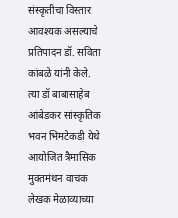संस्कृतीचा विस्तार आवश्यक असल्याचे प्रतिपादन डॉ. सविता कांबळे यांनी केले. त्या डॉ बाबासाहेब आंबेडकर सांस्कृतिक भवन भिमटेकडी येथे आयोजित त्रैमासिक मुक्तमंथन वाचक लेखक मेळाव्याच्या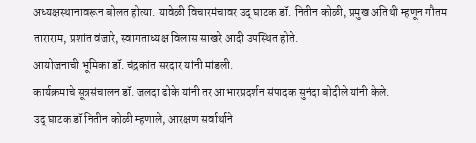अध्यक्षस्थानावरून बोलत होत्या. यावेळी विचारमंचावर उद् घाटक डॉ. नितीन कोळी, प्रमुख अतिथी म्हणून गौतम ताराराम, प्रशांत वंजारे, स्वागताध्यक्ष विलास साखरे आदी उपस्थित होते.
आयोजनाची भूमिका डॉ. चंद्रकांत सरदार यांनी मांडली.
कार्यक्रमाचे सूत्रसंचालन डॉ. जलदा ढोके यांनी तर आभारप्रदर्शन संपादक सुनंदा बोदीले यांनी केले.
उद् घाटक डॉ नितीन कोळी म्हणाले, आरक्षण सर्वार्थाने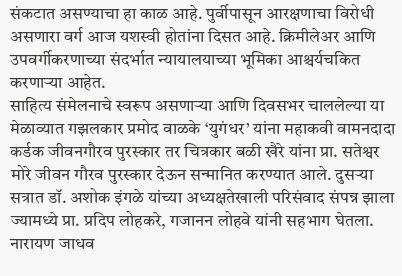संकटात असण्याचा हा काळ आहे. पुर्वीपासून आरक्षणाचा विरोधी असणारा वर्ग आज यशस्वी होतांना दिसत आहे. क्रिमीलेअर आणि उपवर्गीकरणाच्या संदर्भात न्यायालयाच्या भूमिका आश्चर्यचकित करणाऱ्या आहेत.
साहित्य संमेलनाचे स्वरूप असणाऱ्या आणि दिवसभर चाललेल्या या मेळाव्यात गझलकार प्रमोद वाळके ‘युगंधर’ यांना महाकवी वामनदादा कर्डक जीवनगौरव पुरस्कार तर चित्रकार बळी खैरे यांना प्रा. सतेश्वर मोरे जीवन गौरव पुरस्कार देऊन सन्मानित करण्यात आले. दुसऱ्या सत्रात डॉ. अशोक इंगळे यांच्या अध्यक्षतेखाली परिसंवाद संपन्न झाला ज्यामध्ये प्रा. प्रदिप लोहकरे, गजानन लोहवे यांनी सहभाग घेतला. नारायण जाधव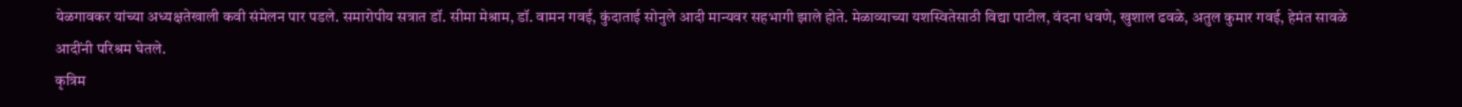येळगावकर यांच्या अध्यक्षतेखाली कवी संमेलन पार पडले. समारोपीय सत्रात डॉ. सीमा मेश्राम, डॉ. वामन गवई, कुंदाताई सोनुले आदी मान्यवर सहभागी झाले होते. मेळाव्याच्या यशस्वितेसाठी विद्या पाटील, वंदना धवणे, खुशाल ढवळे, अतुल कुमार गवई, हेमंत सावळे आदींनी परिश्रम घेतले.
कृत्रिम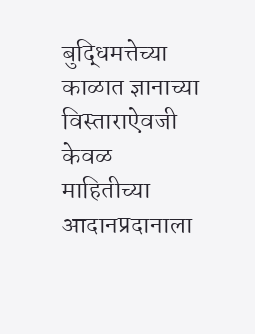बुद्धिमत्तेच्या काळात ज्ञानाच्या विस्ताराऐवजी केवळ माहितीच्या आदानप्रदानाला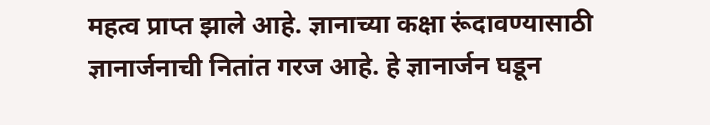महत्व प्राप्त झाले आहे. ज्ञानाच्या कक्षा रूंदावण्यासाठी ज्ञानार्जनाची नितांत गरज आहे. हे ज्ञानार्जन घडून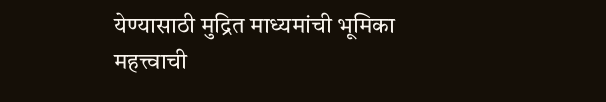येण्यासाठी मुद्रित माध्यमांची भूमिका महत्त्वाची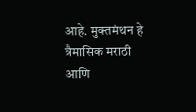आहे. मुक्तमंथन हे त्रैमासिक मराठी आणि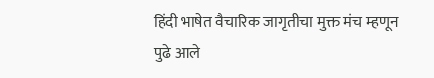हिंदी भाषेत वैचारिक जागृतीचा मुक्त मंच म्हणून पुढे आले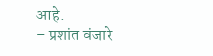आहे.
– प्रशांत वंजारे